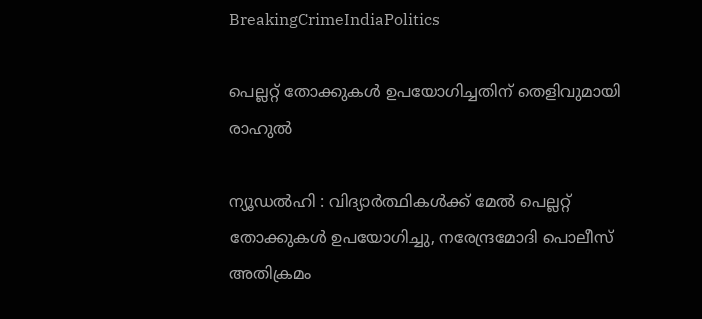BreakingCrimeIndiaPolitics

പെല്ലറ്റ് തോക്കുകൾ ഉപയോഗിച്ചതിന് തെളിവുമായി രാഹുൽ

ന്യൂഡൽഹി : വിദ്യാർത്ഥികൾക്ക് മേൽ പെല്ലറ്റ് തോക്കുകൾ ഉപയോഗിച്ചു, നരേന്ദ്രമോദി പൊലീസ് അതിക്രമം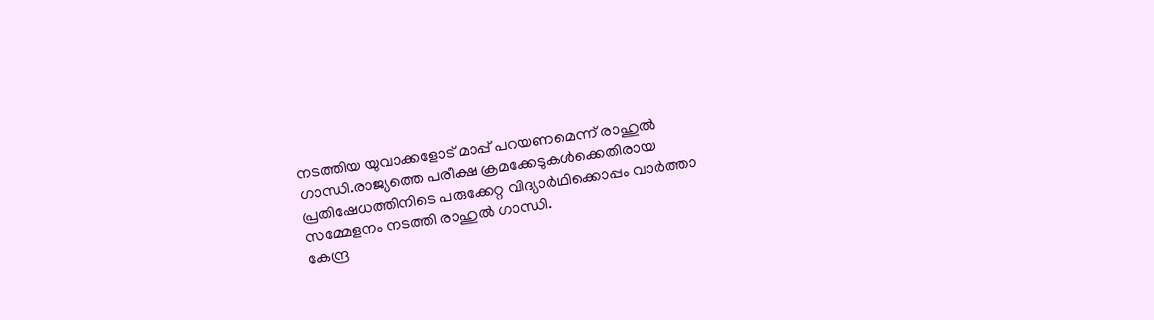നടത്തിയ യുവാക്കളോട് മാപ്പ് പറയണമെന്ന് രാഹുൽ ഗാന്ധി.രാജ്യത്തെ പരീക്ഷ ക്രമക്കേടുകള്‍ക്കെതിരായ പ്രതിഷേധത്തിനിടെ പരുക്കേറ്റ വിദ്യാര്‍ഥിക്കൊപ്പം വാര്‍ത്താ സമ്മേളനം നടത്തി രാഹുല്‍ ഗാന്ധി.
കേന്ദ്ര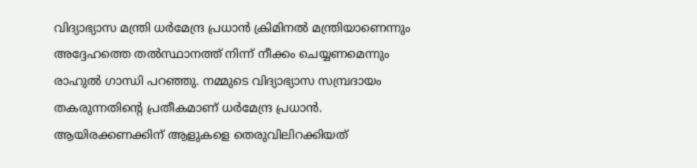വിദ്യാഭ്യാസ മന്ത്രി ധര്‍മേന്ദ്ര പ്രധാന്‍ ക്രിമിനല്‍ മന്ത്രിയാണെന്നും അദ്ദേഹത്തെ തല്‍സ്ഥാനത്ത് നിന്ന് നീക്കം ചെയ്യണമെന്നും രാഹുല്‍ ഗാന്ധി പറഞ്ഞു. നമ്മുടെ വിദ്യാഭ്യാസ സമ്പ്രദായം തകരുന്നതിന്റെ പ്രതീകമാണ് ധര്‍മേന്ദ്ര പ്രധാന്‍. ആയിരക്കണക്കിന് ആളുകളെ തെരുവിലിറക്കിയത്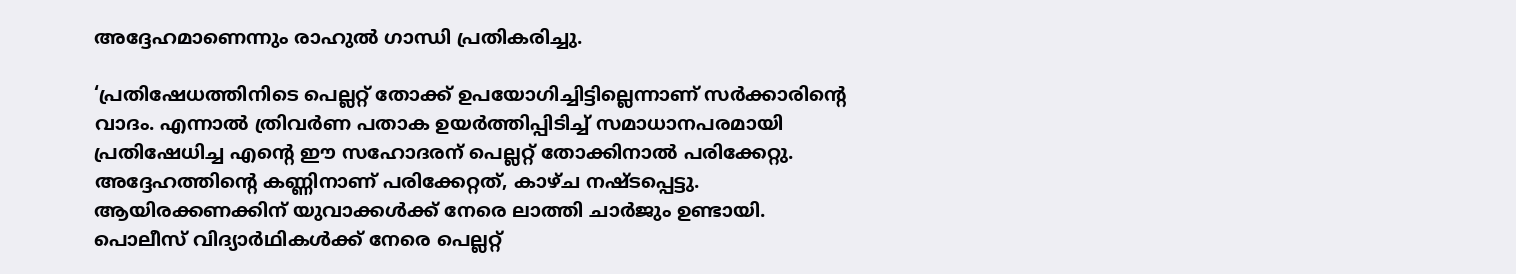അദ്ദേഹമാണെന്നും രാഹുല്‍ ഗാന്ധി പ്രതികരിച്ചു.

‘പ്രതിഷേധത്തിനിടെ പെല്ലറ്റ് തോക്ക് ഉപയോഗിച്ചിട്ടില്ലെന്നാണ് സര്‍ക്കാരിന്റെ വാദം. എന്നാല്‍ ത്രിവര്‍ണ പതാക ഉയര്‍ത്തിപ്പിടിച്ച് സമാധാനപരമായി പ്രതിഷേധിച്ച എന്റെ ഈ സഹോദരന് പെല്ലറ്റ് തോക്കിനാല്‍ പരിക്കേറ്റു. അദ്ദേഹത്തിന്റെ കണ്ണിനാണ് പരിക്കേറ്റത്, കാഴ്ച നഷ്ടപ്പെട്ടു. ആയിരക്കണക്കിന് യുവാക്കള്‍ക്ക് നേരെ ലാത്തി ചാര്‍ജും ഉണ്ടായി. പൊലീസ് വിദ്യാര്‍ഥികൾക്ക് നേരെ പെല്ലറ്റ്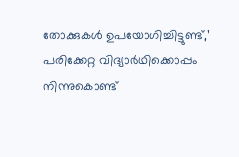തോക്കുകള്‍ ഉപയോഗിച്ചിട്ടുണ്ട്,’ പരിക്കേറ്റ വിദ്യാര്‍ഥിക്കൊപ്പം നിന്നുകൊണ്ട്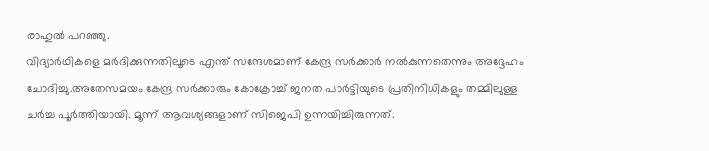രാഹുല്‍ പറഞ്ഞു.
വിദ്യാർഥികളെ മർദിക്കുന്നതിലൂടെ എന്ത് സന്ദേശമാണ് കേന്ദ്ര സര്‍ക്കാര്‍ നൽകുന്നതെന്നും അദ്ദേഹം ചോദിച്ചു.അതേസമയം കേന്ദ്ര സര്‍ക്കാരും കോക്രോച്ച് ജനത പാര്‍ട്ടിയുടെ പ്രതിനിധികളും തമ്മിലുള്ള ചര്‍ച്ച പൂര്‍ത്തിയായി. മൂന്ന് ആവശ്യങ്ങളാണ് സിജെപി ഉന്നയിച്ചിരുന്നത്.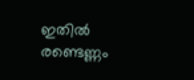ഇതില്‍ രണ്ടെണ്ണം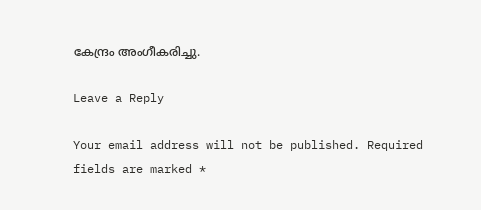കേന്ദ്രം അംഗീകരിച്ചു.

Leave a Reply

Your email address will not be published. Required fields are marked *